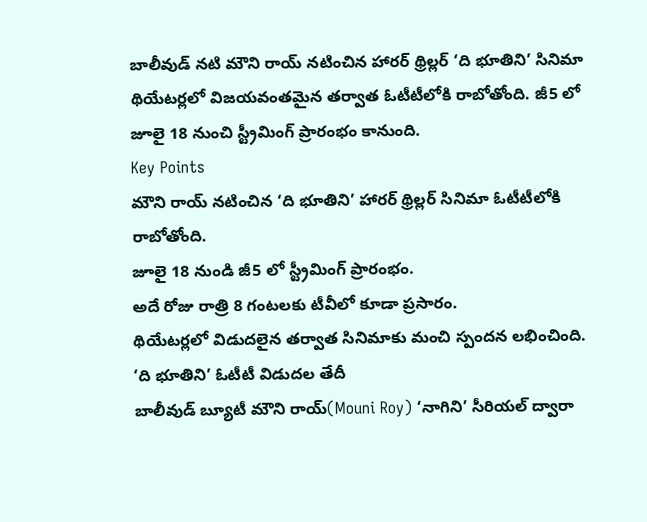బాలీవుడ్ నటి మౌని రాయ్ నటించిన హారర్ థ్రిల్లర్ ‘ది భూతిని’ సినిమా థియేటర్లలో విజయవంతమైన తర్వాత ఓటీటీలోకి రాబోతోంది. జీ5 లో జూలై 18 నుంచి స్ట్రీమింగ్ ప్రారంభం కానుంది.
Key Points
మౌని రాయ్ నటించిన ‘ది భూతిని’ హారర్ థ్రిల్లర్ సినిమా ఓటీటీలోకి రాబోతోంది.
జూలై 18 నుండి జీ5 లో స్ట్రీమింగ్ ప్రారంభం.
అదే రోజు రాత్రి 8 గంటలకు టీవీలో కూడా ప్రసారం.
థియేటర్లలో విడుదలైన తర్వాత సినిమాకు మంచి స్పందన లభించింది.
‘ది భూతిని’ ఓటీటీ విడుదల తేదీ
బాలీవుడ్ బ్యూటీ మౌని రాయ్(Mouni Roy) ‘నాగిని’ సీరియల్ ద్వారా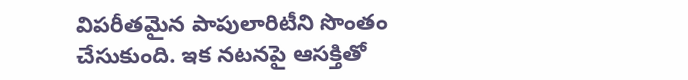విపరీతమైన పాపులారిటీని సొంతం చేసుకుంది. ఇక నటనపై ఆసక్తితో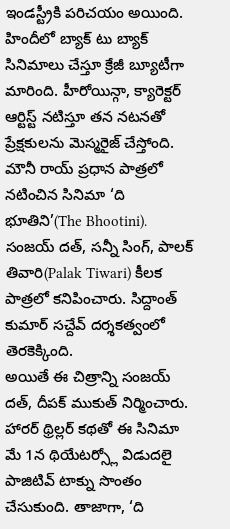ఇండస్ట్రీకి పరిచయం అయింది. హిందీలో బ్యాక్ టు బ్యాక్ సినిమాలు చేస్తూ క్రేజీ బ్యూటీగా మారింది. హీరోయిన్గా, క్యారెక్టర్ ఆర్టిస్ట్ నటిస్తూ తన నటనతో ప్రేక్షకులను మెస్మరైజ్ చేస్తోంది. మౌనీ రాయ్ ప్రధాన పాత్రలో నటించిన సినిమా ‘ది భూతిని’(The Bhootini). సంజయ్ దత్, సన్నీ సింగ్, పాలక్ తివారి(Palak Tiwari) కీలక పాత్రలో కనిపించారు. సిద్దాంత్ కుమార్ సచ్దేవ్ దర్శకత్వంలో తెరకెక్కింది.
అయితే ఈ చిత్రాన్ని సంజయ్ దత్, దీపక్ ముకుత్ నిర్మించారు. హారర్ థ్రిల్లర్ కథతో ఈ సినిమా మే 1న థియేటర్స్లో విడుదలై పాజిటివ్ టాక్ను సొంతం చేసుకుంది. తాజాగా, ‘ది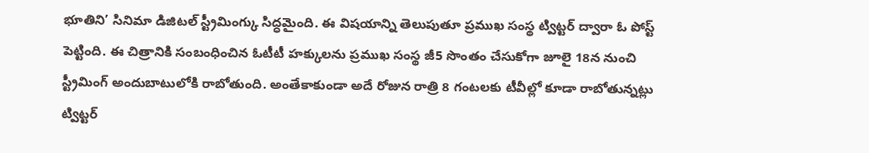భూతిని’ సినిమా డిజిటల్ స్ట్రీమింగ్కు సిద్ధమైంది. ఈ విషయాన్ని తెలుపుతూ ప్రముఖ సంస్థ ట్విట్టర్ ద్వారా ఓ పోస్ట్ పెట్టింది. ఈ చిత్రానికి సంబంధించిన ఓటీటీ హక్కులను ప్రముఖ సంస్థ జీ5 సొంతం చేసుకోగా జూలై 18న నుంచి స్ట్రీమింగ్ అందుబాటులోకి రాబోతుంది. అంతేకాకుండా అదే రోజున రాత్రి 8 గంటలకు టీవీల్లో కూడా రాబోతున్నట్లు ట్విట్టర్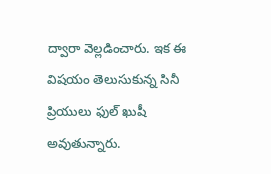ద్వారా వెల్లడించారు. ఇక ఈ విషయం తెలుసుకున్న సినీ ప్రియులు ఫుల్ ఖుషీ అవుతున్నారు.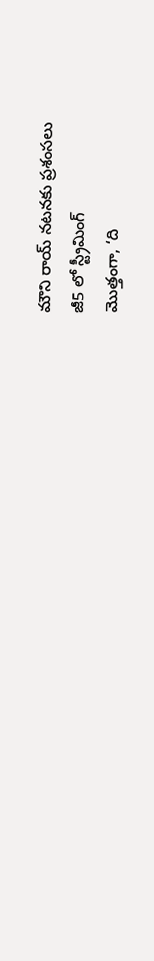మౌని రాయ్ నటనకు ప్రశంసలు
జీ5 లో స్ట్రీమింగ్
మొత్తంగా, ‘ది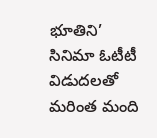భూతిని’ సినిమా ఓటీటీ విడుదలతో మరింత మంది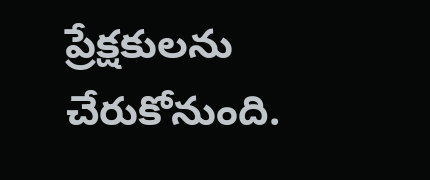ప్రేక్షకులను చేరుకోనుంది.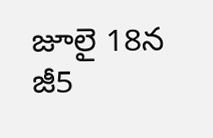జూలై 18న జీ5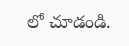లో చూడండి.